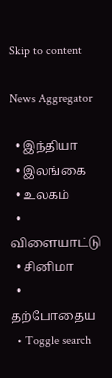Skip to content

News Aggregator

  • இந்தியா
  • இலங்கை
  • உலகம்
  • விளையாட்டு
  • சினிமா
  • தற்போதைய
  • Toggle search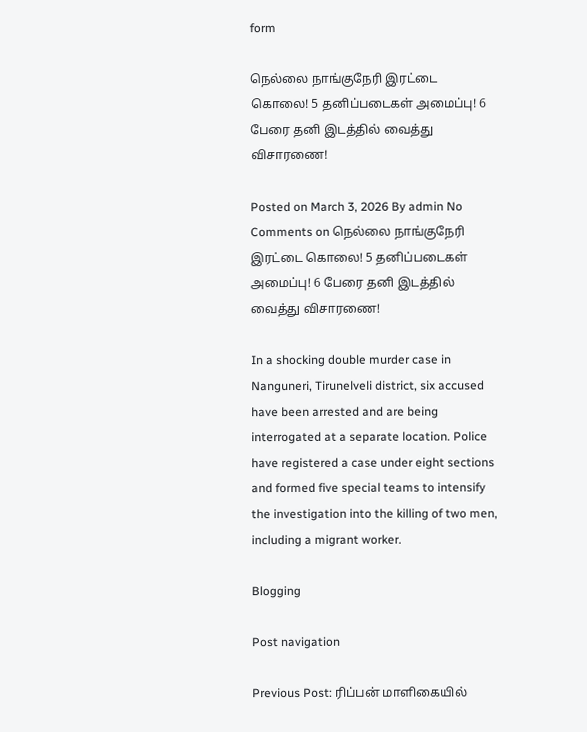form

நெல்லை நாங்குநேரி இரட்டை கொலை! 5 தனிப்படைகள் அமைப்பு! 6 பேரை தனி இடத்தில் வைத்து விசாரணை!

Posted on March 3, 2026 By admin No Comments on நெல்லை நாங்குநேரி இரட்டை கொலை! 5 தனிப்படைகள் அமைப்பு! 6 பேரை தனி இடத்தில் வைத்து விசாரணை!

In a shocking double murder case in Nanguneri, Tirunelveli district, six accused have been arrested and are being interrogated at a separate location. Police have registered a case under eight sections and formed five special teams to intensify the investigation into the killing of two men, including a migrant worker.

Blogging

Post navigation

Previous Post: ரிப்பன் மாளிகையில்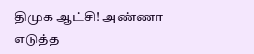திமுக ஆட்சி! அண்ணா எடுத்த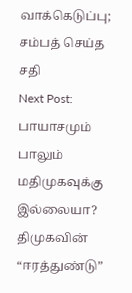வாக்கெடுப்பு; சம்பத் செய்த சதி
Next Post: பாயாசமும் பாலும் மதிமுகவுக்கு இல்லையா? திமுகவின் “ஈரத்துண்டு”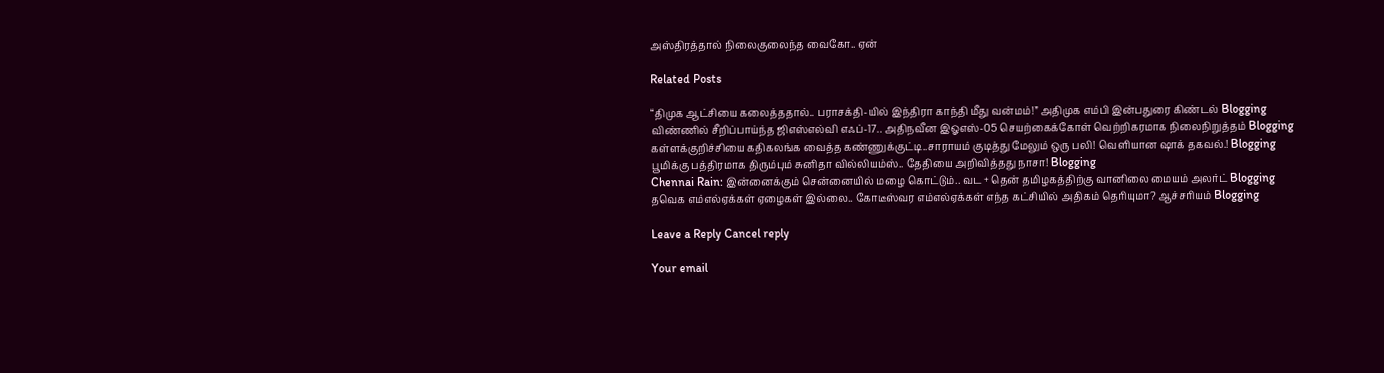அஸ்திரத்தால் நிலைகுலைந்த வைகோ.. ஏன்

Related Posts

“திமுக ஆட்சியை கலைத்ததால்.. பராசக்தி-யில் இந்திரா காந்தி மீது வன்மம்!” அதிமுக எம்பி இன்பதுரை கிண்டல் Blogging
விண்ணில் சீறிப்பாய்ந்த ஜிஎஸ்எல்வி எஃப்-17.. அதிநவீன இஓஎஸ்-05 செயற்கைக்கோள் வெற்றிகரமாக நிலைநிறுத்தம் Blogging
கள்ளக்குறிச்சியை கதிகலங்க வைத்த கண்ணுக்குட்டி..சாராயம் குடித்து மேலும் ஒரு பலி! வெளியான ஷாக் தகவல்.! Blogging
பூமிக்கு பத்திரமாக திரும்பும் சுனிதா வில்லியம்ஸ்.. தேதியை அறிவித்தது நாசா! Blogging
Chennai Rain: இன்னைக்கும் சென்னையில் மழை கொட்டும்.. வட + தென் தமிழகத்திற்கு வானிலை மையம் அலர்ட் Blogging
தவெக எம்எல்ஏக்கள் ஏழைகள் இல்லை.. கோடீஸ்வர எம்எல்ஏக்கள் எந்த கட்சியில் அதிகம் தெரியுமா? ஆச்சரியம் Blogging

Leave a Reply Cancel reply

Your email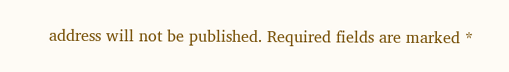address will not be published. Required fields are marked *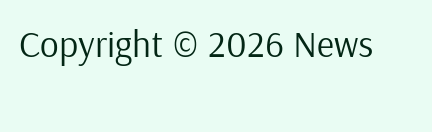Copyright © 2026 News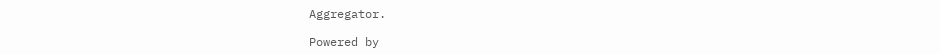Aggregator.

Powered by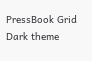PressBook Grid Dark theme